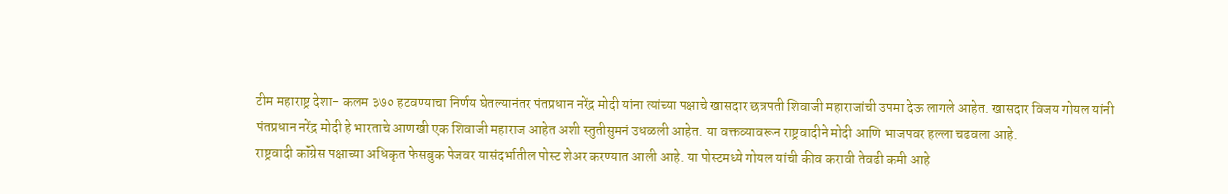टीम महाराष्ट्र देशा- कलम ३७० हटवण्याचा निर्णय घेतल्यानंतर पंतप्रधान नरेंद्र मोदी यांना त्यांच्या पक्षाचे खासदार छत्रपती शिवाजी महाराजांची उपमा देऊ लागले आहेत. खासदार विजय गोयल यांनी पंतप्रधान नरेंद्र मोदी हे भारताचे आणखी एक शिवाजी महाराज आहेत अशी स्तुतीसुमनं उधळली आहेत. या वक्तव्यावरून राष्ट्रवादीने मोदी आणि भाजपवर हल्ला चढवला आहे.
राष्ट्रवादी कॉंग्रेस पक्षाच्या अधिकृत फेसबुक पेजवर यासंदर्भातील पोस्ट शेअर करण्यात आली आहे. या पोस्टमध्ये गोयल यांची कीव करावी तेवढी कमी आहे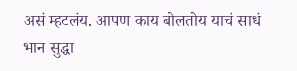असं म्हटलंय. आपण काय बोलतोय याचं साधं भान सुद्धा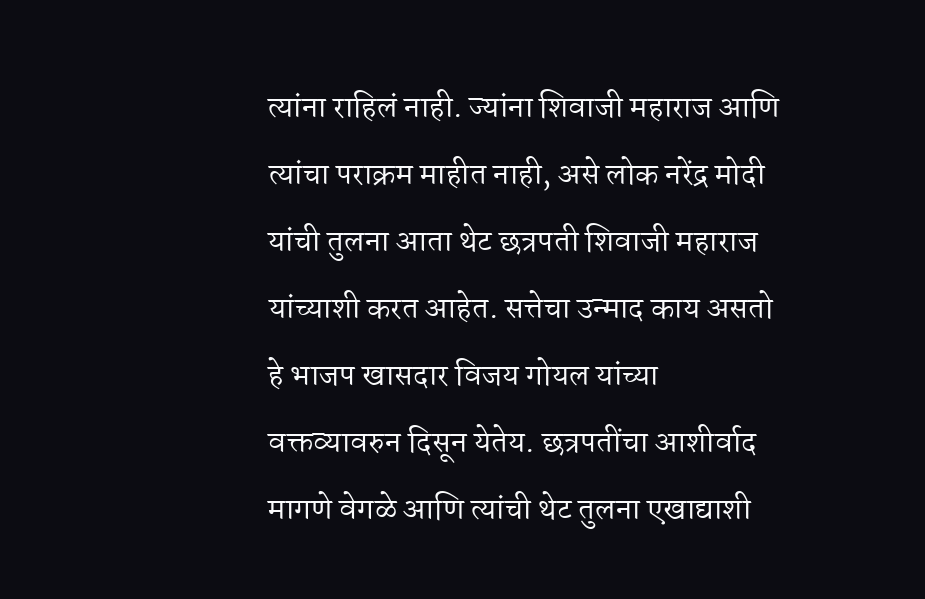त्यांना राहिलं नाही. ज्यांना शिवाजी महाराज आणि त्यांचा पराक्रम माहीत नाही, असे लोक नरेंद्र मोदी यांची तुलना आता थेट छत्रपती शिवाजी महाराज यांच्याशी करत आहेत. सत्तेचा उन्माद काय असतो हे भाजप खासदार विजय गोयल यांच्या वक्तव्यावरुन दिसून येतेय. छत्रपतींचा आशीर्वाद मागणे वेगळे आणि त्यांची थेट तुलना एखाद्याशी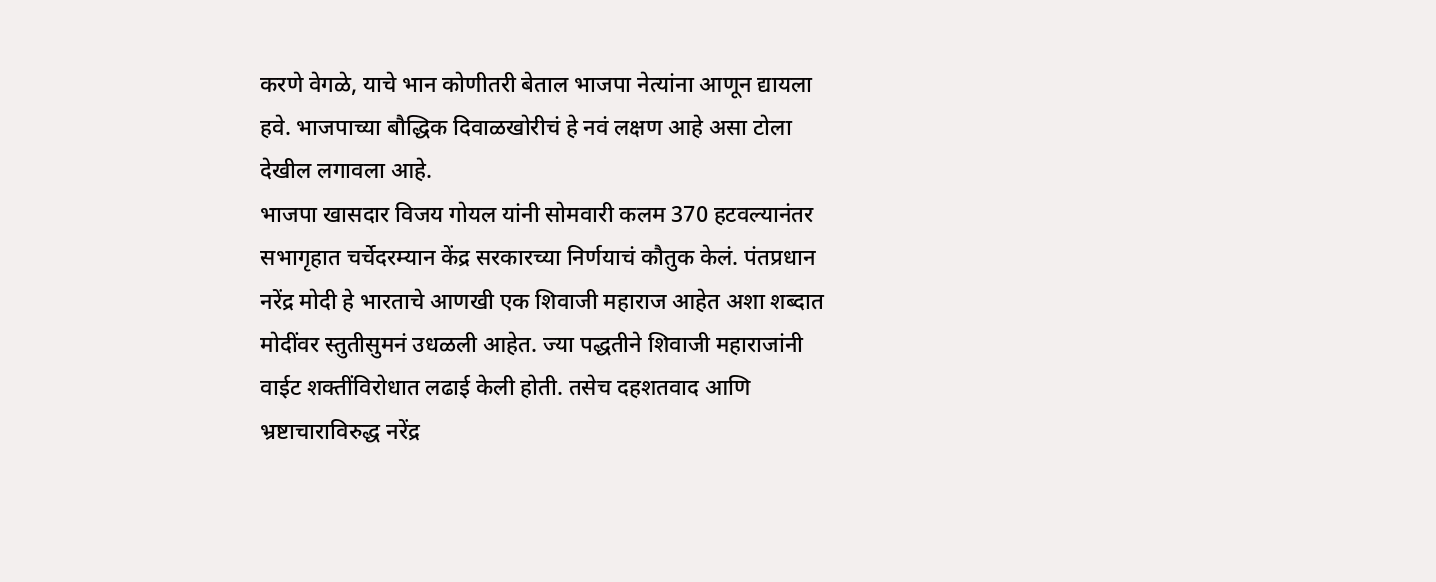करणे वेगळे, याचे भान कोणीतरी बेताल भाजपा नेत्यांना आणून द्यायला हवे. भाजपाच्या बौद्धिक दिवाळखोरीचं हे नवं लक्षण आहे असा टोला देखील लगावला आहे.
भाजपा खासदार विजय गोयल यांनी सोमवारी कलम 370 हटवल्यानंतर सभागृहात चर्चेदरम्यान केंद्र सरकारच्या निर्णयाचं कौतुक केलं. पंतप्रधान नरेंद्र मोदी हे भारताचे आणखी एक शिवाजी महाराज आहेत अशा शब्दात मोदींवर स्तुतीसुमनं उधळली आहेत. ज्या पद्धतीने शिवाजी महाराजांनी वाईट शक्तींविरोधात लढाई केली होती. तसेच दहशतवाद आणि भ्रष्टाचाराविरुद्ध नरेंद्र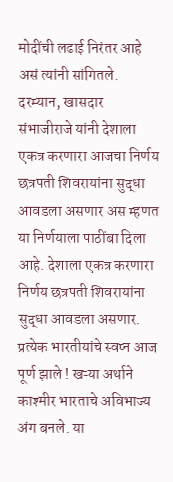मोदींची लढाई निरंतर आहे असं त्यांनी सांगितले.
दरम्यान, खासदार संभाजीराजे यांनी देशाला एकत्र करणारा आजचा निर्णय छत्रपती शिवरायांना सुद्धा आवडला असणार अस म्हणत या निर्णयाला पाठींबा दिला आहे. देशाला एकत्र करणारा निर्णय छत्रपती शिवरायांना सुद्धा आवडला असणार. प्रत्येक भारतीयांचे स्वप्न आज पूर्ण झाले ! खऱ्या अर्थाने काश्मीर भारताचे अविभाज्य अंग बनले. या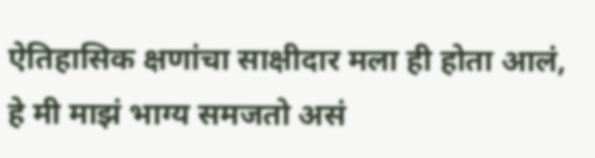ऐतिहासिक क्षणांचा साक्षीदार मला ही होता आलं, हे मी माझं भाग्य समजतो असं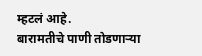म्हटलं आहे.
बारामतीचे पाणी तोडणाऱ्या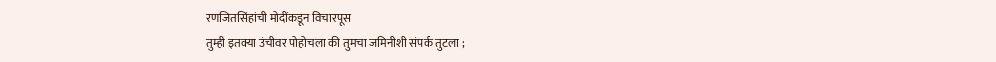रणजितसिंहांची मोदींकडून विचारपूस
तुम्ही इतक्या उंचीवर पोहोचला की तुमचा जमिनीशी संपर्क तुटला ;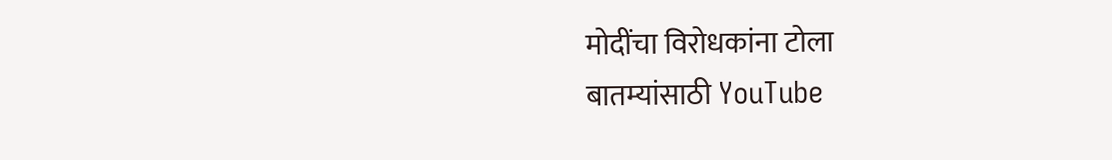मोदींचा विरोधकांना टोला
बातम्यांसाठी YouTube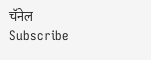चॅनेल Subscribe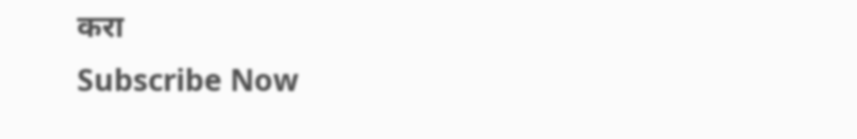करा
Subscribe Now